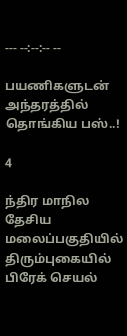--- --:--:-- --

பயணிகளுடன் அந்தரத்தில் தொங்கிய பஸ்..!

4

ந்திர மாநில தேசிய மலைப்பகுதியில் திரும்புகையில் பிரேக் செயல்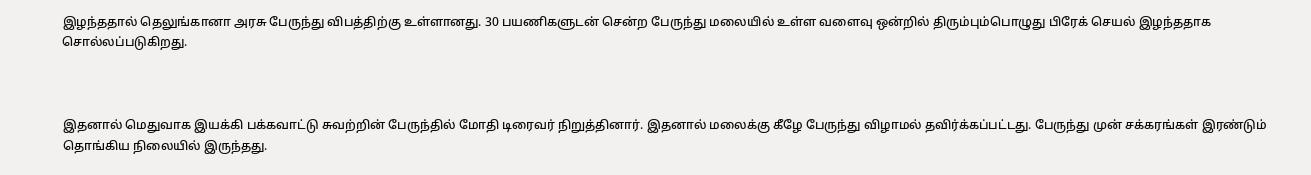இழந்ததால் தெலுங்கானா அரசு பேருந்து விபத்திற்கு உள்ளானது. 30 பயணிகளுடன் சென்ற பேருந்து மலையில் உள்ள வளைவு ஒன்றில் திரும்பும்பொழுது பிரேக் செயல் இழந்ததாக சொல்லப்படுகிறது.



இதனால் மெதுவாக இயக்கி பக்கவாட்டு சுவற்றின் பேருந்தில் மோதி டிரைவர் நிறுத்தினார். இதனால் மலைக்கு கீழே பேருந்து விழாமல் தவிர்க்கப்பட்டது. பேருந்து முன் சக்கரங்கள் இரண்டும் தொங்கிய நிலையில் இருந்தது.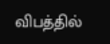விபத்தில்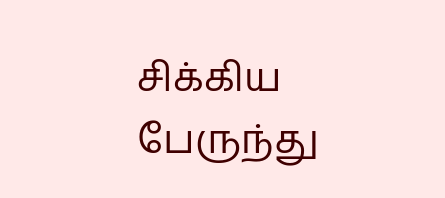சிக்கிய பேருந்து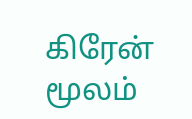கிரேன் மூலம்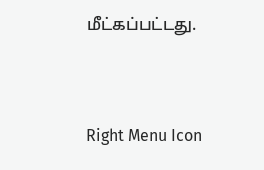மீட்கப்பட்டது.



Right Menu Icon